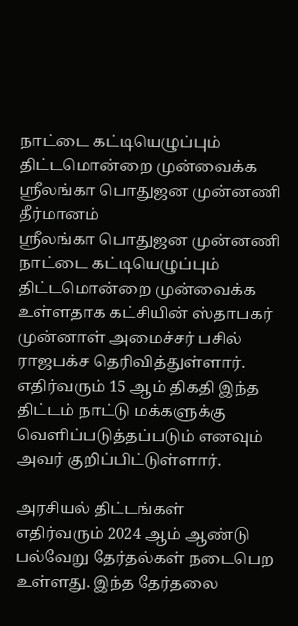நாட்டை கட்டியெழுப்பும் திட்டமொன்றை முன்வைக்க ஸ்ரீலங்கா பொதுஜன முன்னணி தீர்மானம்
ஸ்ரீலங்கா பொதுஜன முன்னணி நாட்டை கட்டியெழுப்பும் திட்டமொன்றை முன்வைக்க உள்ளதாக கட்சியின் ஸ்தாபகர் முன்னாள் அமைச்சர் பசில் ராஜபக்ச தெரிவித்துள்ளார்.
எதிர்வரும் 15 ஆம் திகதி இந்த திட்டம் நாட்டு மக்களுக்கு வெளிப்படுத்தப்படும் எனவும் அவர் குறிப்பிட்டுள்ளார்.

அரசியல் திட்டங்கள்
எதிர்வரும் 2024 ஆம் ஆண்டு பல்வேறு தேர்தல்கள் நடைபெற உள்ளது. இந்த தேர்தலை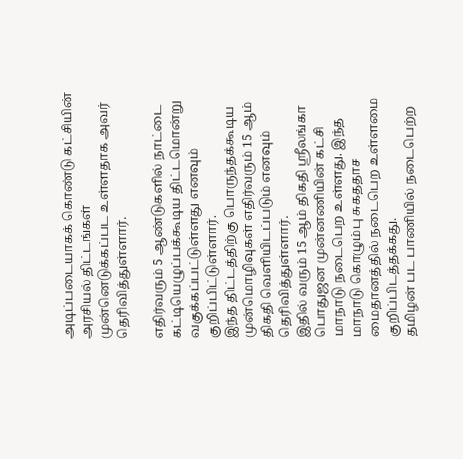அடிப்படையாகக் கொண்டு கட்சியின் அரசியல் திட்டங்கள் முன்னெடுக்கப்பட உள்ளதாக அவர் தெரிவித்துள்ளார்.

எதிர்வரும் 5 ஆண்டுகளில் நாட்டை கட்டியெழுப்பக்கூடிய திட்டமொன்று வகுக்கப்பட்டுள்ளது எனவும் குறிப்பிட்டுள்ளார்.
இந்த திட்டத்திற்கு பொருந்தக்கூடிய முன்மொழிவுகள் எதிர்வரும் 15 ஆம் திகதி வெளியிடப்படும் எனவும் தெரிவித்துள்ளார்.
இதில் வரும் 15 ஆம் திகதி ஸ்ரீலங்கா பொதுஜன முன்னணியின் கட்சி மாநாடு நடைபெற உள்ளது. இந்த மாநாடு கொழும்பு சுகததாச மைதானத்தில் நடைபெற உள்ளமை குறிப்பிடத்தக்கது.
தமிழன் பட பாணியில் நடைபெற்ற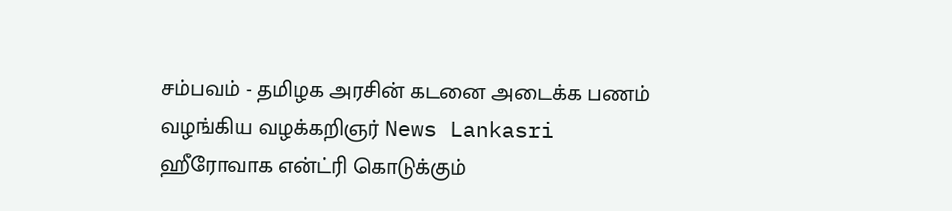சம்பவம் - தமிழக அரசின் கடனை அடைக்க பணம் வழங்கிய வழக்கறிஞர் News Lankasri
ஹீரோவாக என்ட்ரி கொடுக்கும்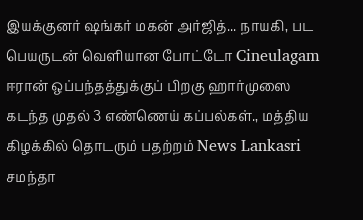இயக்குனர் ஷங்கர் மகன் அர்ஜித்... நாயகி, பட பெயருடன் வெளியான போட்டோ Cineulagam
ஈரான் ஒப்பந்தத்துக்குப் பிறகு ஹார்முஸை கடந்த முதல் 3 எண்ணெய் கப்பல்கள்., மத்திய கிழக்கில் தொடரும் பதற்றம் News Lankasri
சமந்தா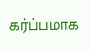கர்ப்பமாக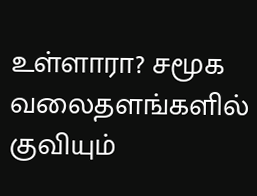உள்ளாரா? சமூக வலைதளங்களில் குவியும்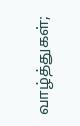வாழ்த்துகள்;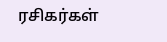ரசிகர்கள்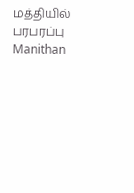மத்தியில் பரபரப்பு Manithan